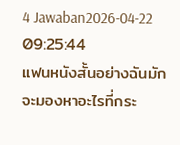4 Jawaban2026-04-22 09:25:44
แฟนหนังสั้นอย่างฉันมักจะมองหาอะไรที่กระ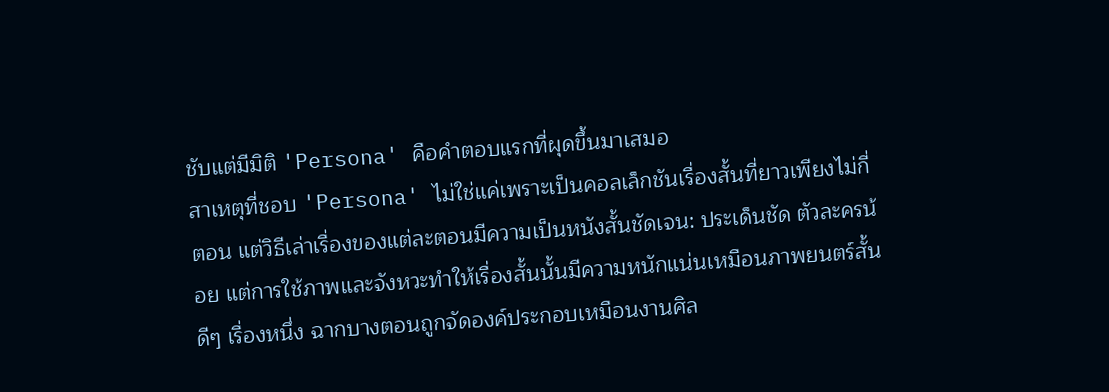ชับแต่มีมิติ 'Persona' คือคำตอบแรกที่ผุดขึ้นมาเสมอ
สาเหตุที่ชอบ 'Persona' ไม่ใช่แค่เพราะเป็นคอลเล็กชันเรื่องสั้นที่ยาวเพียงไม่กี่ตอน แต่วิธีเล่าเรื่องของแต่ละตอนมีความเป็นหนังสั้นชัดเจน: ประเด็นชัด ตัวละครน้อย แต่การใช้ภาพและจังหวะทำให้เรื่องสั้นนั้นมีความหนักแน่นเหมือนภาพยนตร์สั้นดีๆ เรื่องหนึ่ง ฉากบางตอนถูกจัดองค์ประกอบเหมือนงานศิล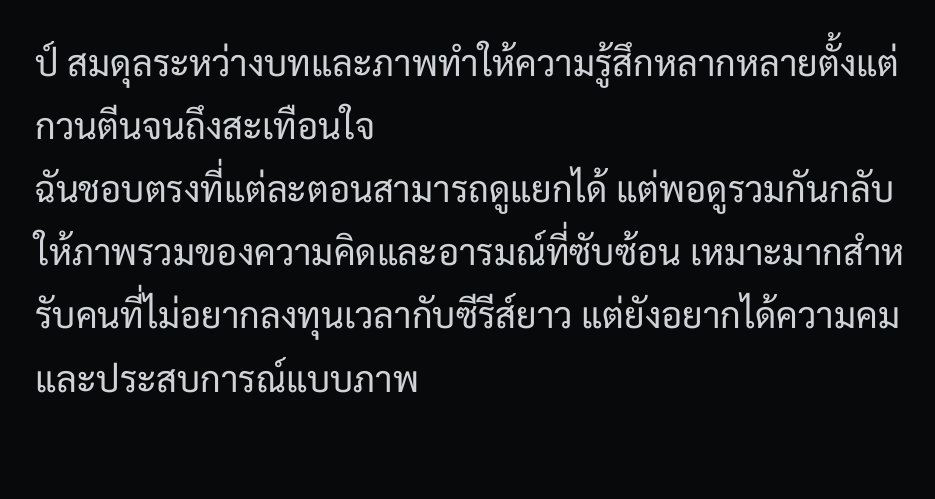ป์ สมดุลระหว่างบทและภาพทำให้ความรู้สึกหลากหลายตั้งแต่กวนตีนจนถึงสะเทือนใจ
ฉันชอบตรงที่แต่ละตอนสามารถดูแยกได้ แต่พอดูรวมกันกลับให้ภาพรวมของความคิดและอารมณ์ที่ซับซ้อน เหมาะมากสำหรับคนที่ไม่อยากลงทุนเวลากับซีรีส์ยาว แต่ยังอยากได้ความคมและประสบการณ์แบบภาพ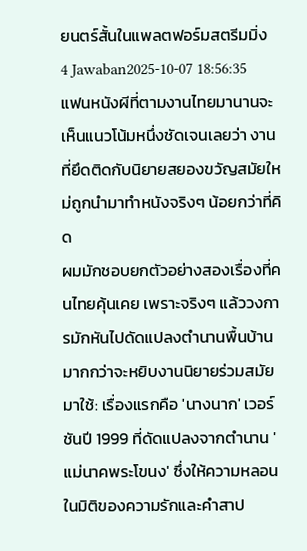ยนตร์สั้นในแพลตฟอร์มสตรีมมิ่ง
4 Jawaban2025-10-07 18:56:35
แฟนหนังผีที่ตามงานไทยมานานจะเห็นแนวโน้มหนึ่งชัดเจนเลยว่า งานที่ยึดติดกับนิยายสยองขวัญสมัยใหม่ถูกนำมาทำหนังจริงๆ น้อยกว่าที่คิด
ผมมักชอบยกตัวอย่างสองเรื่องที่คนไทยคุ้นเคย เพราะจริงๆ แล้ววงการมักหันไปดัดแปลงตำนานพื้นบ้านมากกว่าจะหยิบงานนิยายร่วมสมัยมาใช้: เรื่องแรกคือ 'นางนาก' เวอร์ชันปี 1999 ที่ดัดแปลงจากตำนาน 'แม่นาคพระโขนง' ซึ่งให้ความหลอนในมิติของความรักและคำสาป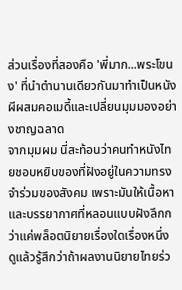ส่วนเรื่องที่สองคือ 'พี่มาก...พระโขนง' ที่นำตำนานเดียวกันมาทำเป็นหนังผีผสมคอเมดี้และเปลี่ยนมุมมองอย่างชาญฉลาด
จากมุมผม นี่สะท้อนว่าคนทำหนังไทยชอบหยิบของที่ฝังอยู่ในความทรงจำร่วมของสังคม เพราะมันให้เนื้อหาและบรรยากาศที่หลอนแบบฝังลึกกว่าแค่พล็อตนิยายเรื่องใดเรื่องหนึ่ง ดูแล้วรู้สึกว่าถ้าผลงานนิยายไทยร่ว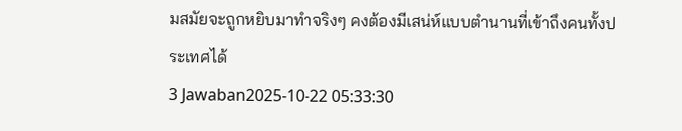มสมัยจะถูกหยิบมาทำจริงๆ คงต้องมีเสน่ห์แบบตำนานที่เข้าถึงคนทั้งประเทศได้
3 Jawaban2025-10-22 05:33:30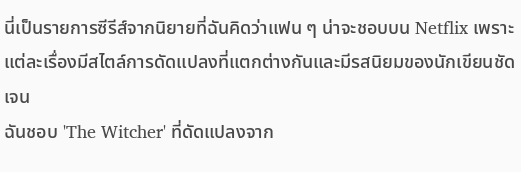นี่เป็นรายการซีรีส์จากนิยายที่ฉันคิดว่าแฟน ๆ น่าจะชอบบน Netflix เพราะแต่ละเรื่องมีสไตล์การดัดแปลงที่แตกต่างกันและมีรสนิยมของนักเขียนชัดเจน
ฉันชอบ 'The Witcher' ที่ดัดแปลงจาก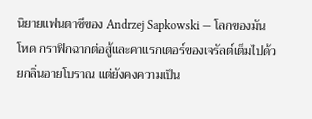นิยายแฟนตาซีของ Andrzej Sapkowski — โลกของมันโหด กราฟิกฉากต่อสู้และคาแรกเตอร์ของเจรัลต์เต็มไปด้วยกลิ่นอายโบราณ แต่ยังคงความเป็น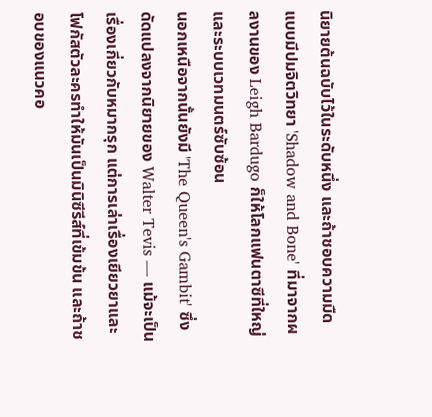นิยายต้นฉบับไว้ในระดับหนึ่ง และถ้าชอบความมืดแบบมีปมจิตวิทยา 'Shadow and Bone' ที่มาจากผลงานของ Leigh Bardugo ก็ให้โลกแฟนตาซีที่ใหญ่และระบบเวทมนตร์ซับซ้อน
นอกเหนือจากนั้นยังมี 'The Queen's Gambit' ซึ่งดัดแปลงจากนิยายของ Walter Tevis — แม้จะเป็นเรื่องเกี่ยวกับหมากรุก แต่การเล่าเรื่องเยียวยาและโฟกัสตัวละครทำให้มันเป็นมินิซีรีส์ที่เข้มข้น และถ้าชอบของแนวคอ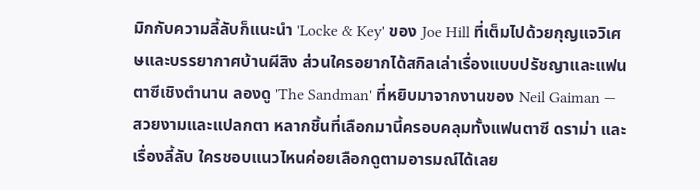มิกกับความลี้ลับก็แนะนำ 'Locke & Key' ของ Joe Hill ที่เต็มไปด้วยกุญแจวิเศษและบรรยากาศบ้านผีสิง ส่วนใครอยากได้สกิลเล่าเรื่องแบบปรัชญาและแฟนตาซีเชิงตำนาน ลองดู 'The Sandman' ที่หยิบมาจากงานของ Neil Gaiman — สวยงามและแปลกตา หลากชิ้นที่เลือกมานี้ครอบคลุมทั้งแฟนตาซี ดราม่า และเรื่องลี้ลับ ใครชอบแนวไหนค่อยเลือกดูตามอารมณ์ได้เลย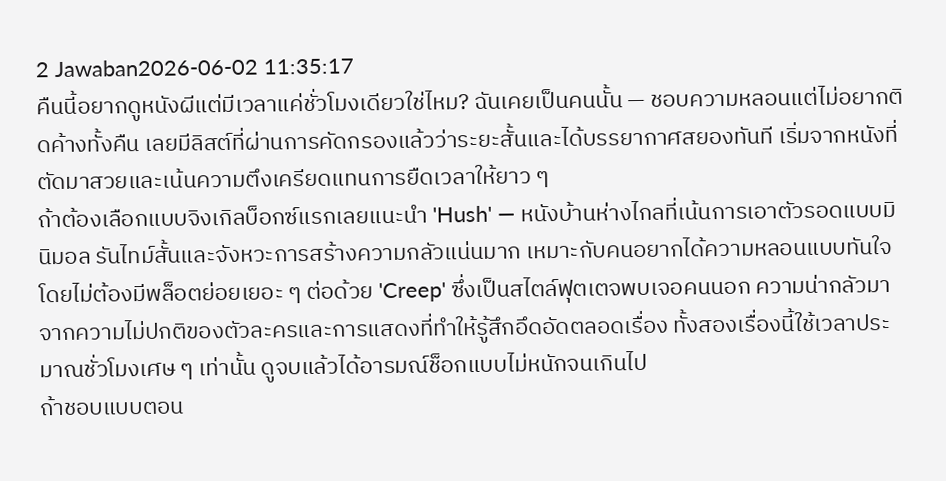2 Jawaban2026-06-02 11:35:17
คืนนี้อยากดูหนังผีแต่มีเวลาแค่ชั่วโมงเดียวใช่ไหม? ฉันเคยเป็นคนนั้น — ชอบความหลอนแต่ไม่อยากติดค้างทั้งคืน เลยมีลิสต์ที่ผ่านการคัดกรองแล้วว่าระยะสั้นและได้บรรยากาศสยองทันที เริ่มจากหนังที่ตัดมาสวยและเน้นความตึงเครียดแทนการยืดเวลาให้ยาว ๆ
ถ้าต้องเลือกแบบจิงเกิลบ็อกซ์แรกเลยแนะนำ 'Hush' — หนังบ้านห่างไกลที่เน้นการเอาตัวรอดแบบมินิมอล รันไทม์สั้นและจังหวะการสร้างความกลัวแน่นมาก เหมาะกับคนอยากได้ความหลอนแบบทันใจโดยไม่ต้องมีพล็อตย่อยเยอะ ๆ ต่อด้วย 'Creep' ซึ่งเป็นสไตล์ฟุตเตจพบเจอคนนอก ความน่ากลัวมาจากความไม่ปกติของตัวละครและการแสดงที่ทำให้รู้สึกอึดอัดตลอดเรื่อง ทั้งสองเรื่องนี้ใช้เวลาประมาณชั่วโมงเศษ ๆ เท่านั้น ดูจบแล้วได้อารมณ์ช็อกแบบไม่หนักจนเกินไป
ถ้าชอบแบบตอน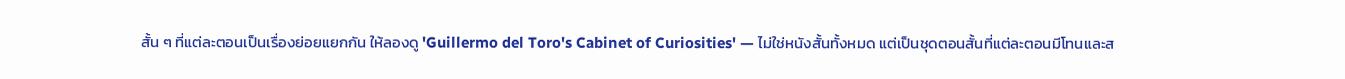สั้น ๆ ที่แต่ละตอนเป็นเรื่องย่อยแยกกัน ให้ลองดู 'Guillermo del Toro's Cabinet of Curiosities' — ไม่ใช่หนังสั้นทั้งหมด แต่เป็นชุดตอนสั้นที่แต่ละตอนมีโทนและส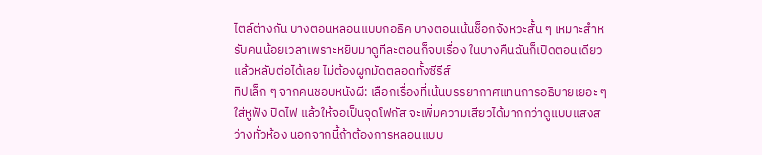ไตล์ต่างกัน บางตอนหลอนแบบกอธิค บางตอนเน้นช็อกจังหวะสั้น ๆ เหมาะสำหรับคนน้อยเวลาเพราะหยิบมาดูทีละตอนก็จบเรื่อง ในบางคืนฉันก็เปิดตอนเดียวแล้วหลับต่อได้เลย ไม่ต้องผูกมัดตลอดทั้งซีรีส์
ทิปเล็ก ๆ จากคนชอบหนังผี: เลือกเรื่องที่เน้นบรรยากาศแทนการอธิบายเยอะ ๆ ใส่หูฟัง ปิดไฟ แล้วให้จอเป็นจุดโฟกัส จะเพิ่มความเสียวได้มากกว่าดูแบบแสงสว่างทั่วห้อง นอกจากนี้ถ้าต้องการหลอนแบบ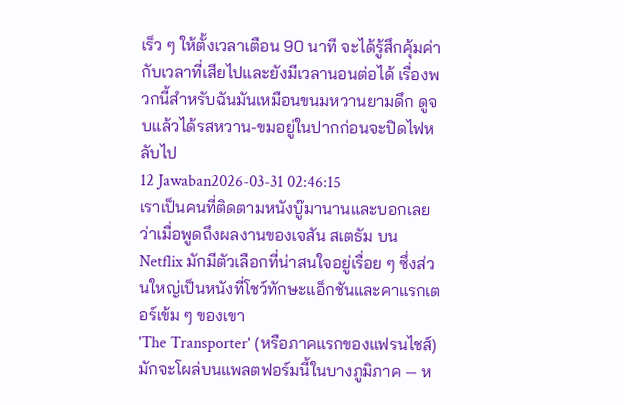เร็ว ๆ ให้ตั้งเวลาเตือน 90 นาที จะได้รู้สึกคุ้มค่ากับเวลาที่เสียไปและยังมีเวลานอนต่อได้ เรื่องพวกนี้สำหรับฉันมันเหมือนขนมหวานยามดึก ดูจบแล้วได้รสหวาน-ขมอยู่ในปากก่อนจะปิดไฟหลับไป
12 Jawaban2026-03-31 02:46:15
เราเป็นคนที่ติดตามหนังบู๊มานานและบอกเลยว่าเมื่อพูดถึงผลงานของเจสัน สเตธัม บน Netflix มักมีตัวเลือกที่น่าสนใจอยู่เรื่อย ๆ ซึ่งส่วนใหญ่เป็นหนังที่โชว์ทักษะแอ็กชันและคาแรกเตอร์เข้ม ๆ ของเขา
'The Transporter' (หรือภาคแรกของแฟรนไชส์) มักจะโผล่บนแพลตฟอร์มนี้ในบางภูมิภาค — ห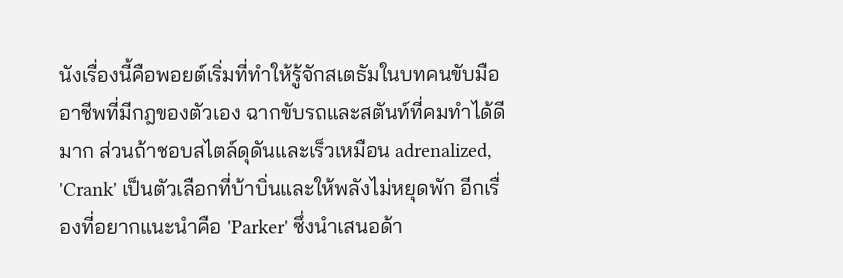นังเรื่องนี้คือพอยต์เริ่มที่ทำให้รู้จักสเตธัมในบทคนขับมืออาชีพที่มีกฎของตัวเอง ฉากขับรถและสตันท์ที่คมทำได้ดีมาก ส่วนถ้าชอบสไตล์ดุดันและเร็วเหมือน adrenalized, 'Crank' เป็นตัวเลือกที่บ้าบิ่นและให้พลังไม่หยุดพัก อีกเรื่องที่อยากแนะนำคือ 'Parker' ซึ่งนำเสนอด้า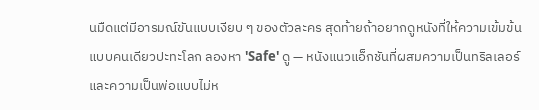นมืดแต่มีอารมณ์ขันแบบเงียบ ๆ ของตัวละคร สุดท้ายถ้าอยากดูหนังที่ให้ความเข้มข้นแบบคนเดียวปะทะโลก ลองหา 'Safe' ดู — หนังแนวแอ็กชันที่ผสมความเป็นทริลเลอร์และความเป็นพ่อแบบไม่ห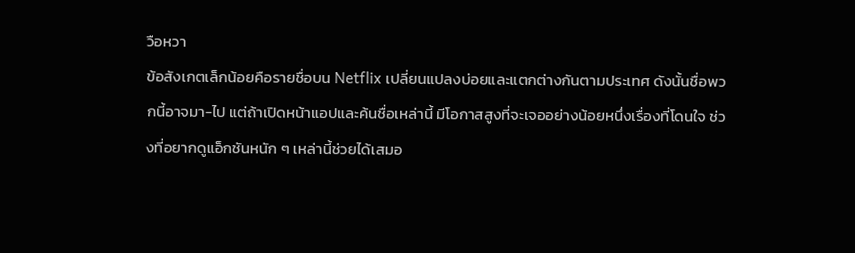วือหวา
ข้อสังเกตเล็กน้อยคือรายชื่อบน Netflix เปลี่ยนแปลงบ่อยและแตกต่างกันตามประเทศ ดังนั้นชื่อพวกนี้อาจมา-ไป แต่ถ้าเปิดหน้าแอปและค้นชื่อเหล่านี้ มีโอกาสสูงที่จะเจออย่างน้อยหนึ่งเรื่องที่โดนใจ ช่วงที่อยากดูแอ็กชันหนัก ๆ เหล่านี้ช่วยได้เสมอ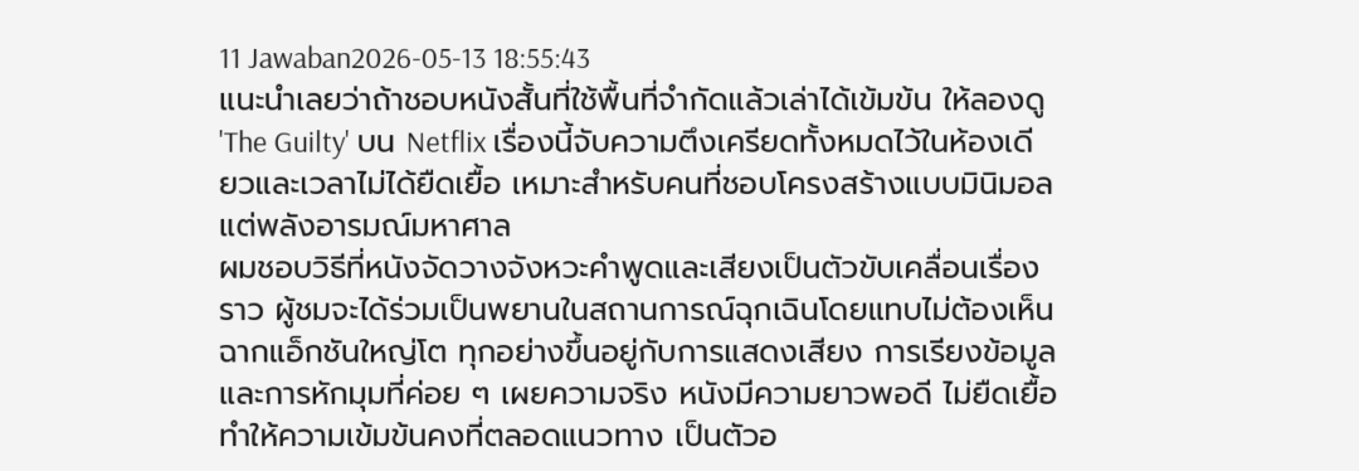11 Jawaban2026-05-13 18:55:43
แนะนำเลยว่าถ้าชอบหนังสั้นที่ใช้พื้นที่จำกัดแล้วเล่าได้เข้มข้น ให้ลองดู 'The Guilty' บน Netflix เรื่องนี้จับความตึงเครียดทั้งหมดไว้ในห้องเดียวและเวลาไม่ได้ยืดเยื้อ เหมาะสำหรับคนที่ชอบโครงสร้างแบบมินิมอลแต่พลังอารมณ์มหาศาล
ผมชอบวิธีที่หนังจัดวางจังหวะคำพูดและเสียงเป็นตัวขับเคลื่อนเรื่องราว ผู้ชมจะได้ร่วมเป็นพยานในสถานการณ์ฉุกเฉินโดยแทบไม่ต้องเห็นฉากแอ็กชันใหญ่โต ทุกอย่างขึ้นอยู่กับการแสดงเสียง การเรียงข้อมูล และการหักมุมที่ค่อย ๆ เผยความจริง หนังมีความยาวพอดี ไม่ยืดเยื้อ ทำให้ความเข้มข้นคงที่ตลอดแนวทาง เป็นตัวอ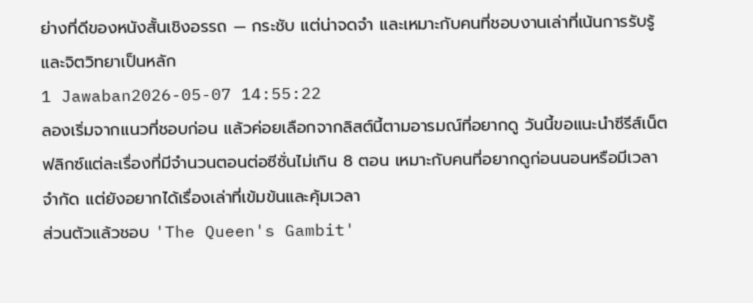ย่างที่ดีของหนังสั้นเชิงอรรถ — กระชับ แต่น่าจดจำ และเหมาะกับคนที่ชอบงานเล่าที่เน้นการรับรู้และจิตวิทยาเป็นหลัก
1 Jawaban2026-05-07 14:55:22
ลองเริ่มจากแนวที่ชอบก่อน แล้วค่อยเลือกจากลิสต์นี้ตามอารมณ์ที่อยากดู วันนี้ขอแนะนำซีรีส์เน็ตฟลิกซ์แต่ละเรื่องที่มีจำนวนตอนต่อซีซั่นไม่เกิน 8 ตอน เหมาะกับคนที่อยากดูก่อนนอนหรือมีเวลาจำกัด แต่ยังอยากได้เรื่องเล่าที่เข้มข้นและคุ้มเวลา
ส่วนตัวแล้วชอบ 'The Queen's Gambit'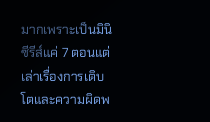มากเพราะเป็นมินิซีรีส์แค่ 7 ตอนแต่เล่าเรื่องการเติบโตและความผิดพ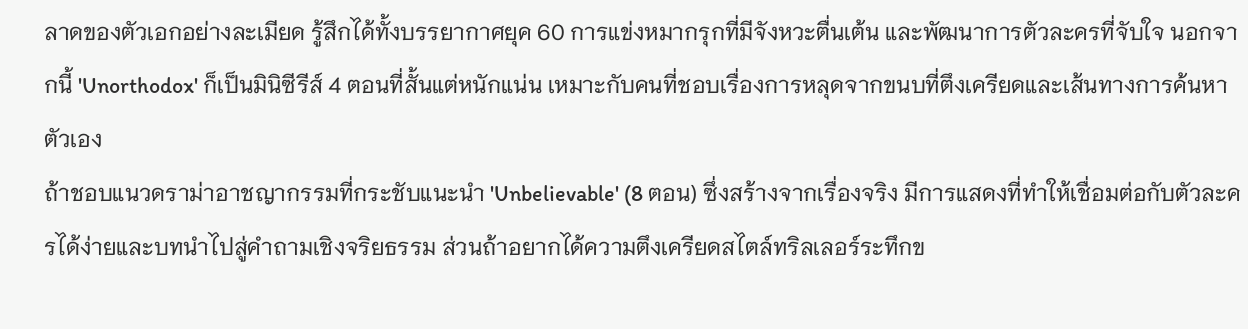ลาดของตัวเอกอย่างละเมียด รู้สึกได้ทั้งบรรยากาศยุค 60 การแข่งหมากรุกที่มีจังหวะตื่นเต้น และพัฒนาการตัวละครที่จับใจ นอกจากนี้ 'Unorthodox' ก็เป็นมินิซีรีส์ 4 ตอนที่สั้นแต่หนักแน่น เหมาะกับคนที่ชอบเรื่องการหลุดจากขนบที่ตึงเครียดและเส้นทางการค้นหาตัวเอง
ถ้าชอบแนวดราม่าอาชญากรรมที่กระชับแนะนำ 'Unbelievable' (8 ตอน) ซึ่งสร้างจากเรื่องจริง มีการแสดงที่ทำให้เชื่อมต่อกับตัวละครได้ง่ายและบทนำไปสู่คำถามเชิงจริยธรรม ส่วนถ้าอยากได้ความตึงเครียดสไตล์ทริลเลอร์ระทึกข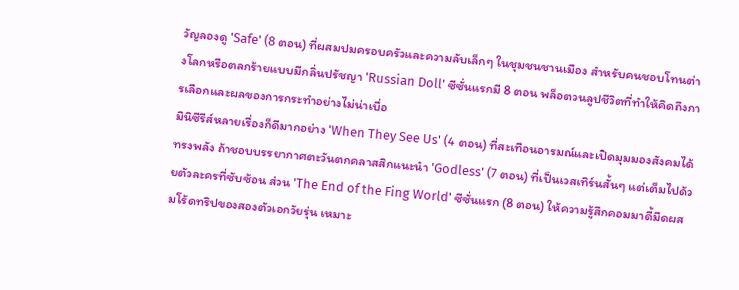วัญลองดู 'Safe' (8 ตอน) ที่ผสมปมครอบครัวและความลับเล็กๆ ในชุมชนชานเมือง สำหรับคนชอบโทนต่างโลกหรือตลกร้ายแบบมีกลิ่นปรัชญา 'Russian Doll' ซีซั่นแรกมี 8 ตอน พล็อตวนลูปชีวิตที่ทำให้คิดถึงการเลือกและผลของการกระทำอย่างไม่น่าเบื่อ
มินิซีรีส์หลายเรื่องก็ดีมากอย่าง 'When They See Us' (4 ตอน) ที่สะเทือนอารมณ์และเปิดมุมมองสังคมได้ทรงพลัง ถ้าชอบบรรยากาศตะวันตกคลาสสิกแนะนำ 'Godless' (7 ตอน) ที่เป็นเวสเทิร์นสั้นๆ แต่เต็มไปด้วยตัวละครที่ซับซ้อน ส่วน 'The End of the Fing World' ซีซั่นแรก (8 ตอน) ให้ความรู้สึกคอมมาดี้มืดผสมโร้ดทริปของสองตัวเอกวัยรุ่น เหมาะ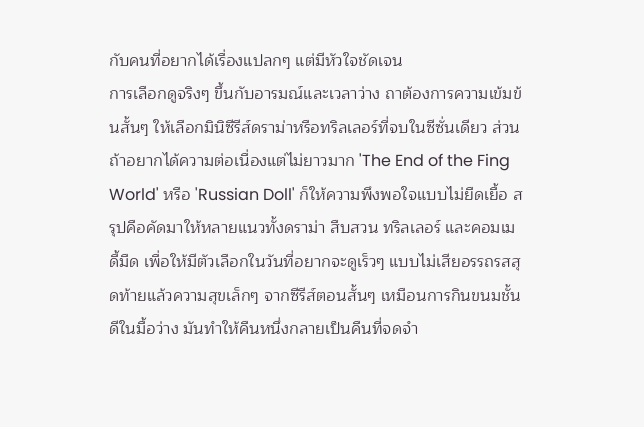กับคนที่อยากได้เรื่องแปลกๆ แต่มีหัวใจชัดเจน
การเลือกดูจริงๆ ขึ้นกับอารมณ์และเวลาว่าง ถาต้องการความเข้มข้นสั้นๆ ให้เลือกมินิซีรีส์ดราม่าหรือทริลเลอร์ที่จบในซีซั่นเดียว ส่วนถ้าอยากได้ความต่อเนื่องแต่ไม่ยาวมาก 'The End of the Fing World' หรือ 'Russian Doll' ก็ให้ความพึงพอใจแบบไม่ยืดเยื้อ สรุปคือคัดมาให้หลายแนวทั้งดราม่า สืบสวน ทริลเลอร์ และคอมเมดี้มืด เพื่อให้มีตัวเลือกในวันที่อยากจะดูเร็วๆ แบบไม่เสียอรรถรสสุดท้ายแล้วความสุขเล็กๆ จากซีรีส์ตอนสั้นๆ เหมือนการกินขนมชั้นดีในมื้อว่าง มันทำให้คืนหนึ่งกลายเป็นคืนที่จดจำ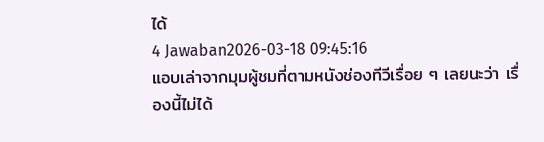ได้
4 Jawaban2026-03-18 09:45:16
แอบเล่าจากมุมผู้ชมที่ตามหนังช่องทีวีเรื่อย ๆ เลยนะว่า เรื่องนี้ไม่ได้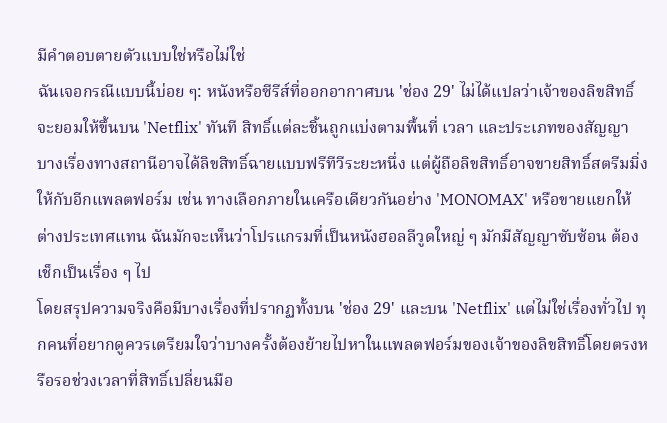มีคำตอบตายตัวแบบใช่หรือไม่ใช่
ฉันเจอกรณีแบบนี้บ่อย ๆ: หนังหรือซีรีส์ที่ออกอากาศบน 'ช่อง 29' ไม่ได้แปลว่าเจ้าของลิขสิทธิ์จะยอมให้ขึ้นบน 'Netflix' ทันที สิทธิ์แต่ละชิ้นถูกแบ่งตามพื้นที่ เวลา และประเภทของสัญญา บางเรื่องทางสถานีอาจได้ลิขสิทธิ์ฉายแบบฟรีทีวีระยะหนึ่ง แต่ผู้ถือลิขสิทธิ์อาจขายสิทธิ์สตรีมมิ่งให้กับอีกแพลตฟอร์ม เช่น ทางเลือกภายในเครือเดียวกันอย่าง 'MONOMAX' หรือขายแยกให้ต่างประเทศแทน ฉันมักจะเห็นว่าโปรแกรมที่เป็นหนังฮอลลีวูดใหญ่ ๆ มักมีสัญญาซับซ้อน ต้องเช็กเป็นเรื่อง ๆ ไป
โดยสรุปความจริงคือมีบางเรื่องที่ปรากฏทั้งบน 'ช่อง 29' และบน 'Netflix' แต่ไม่ใช่เรื่องทั่วไป ทุกคนที่อยากดูควรเตรียมใจว่าบางครั้งต้องย้ายไปหาในแพลตฟอร์มของเจ้าของลิขสิทธิ์โดยตรงหรือรอช่วงเวลาที่สิทธิ์เปลี่ยนมือ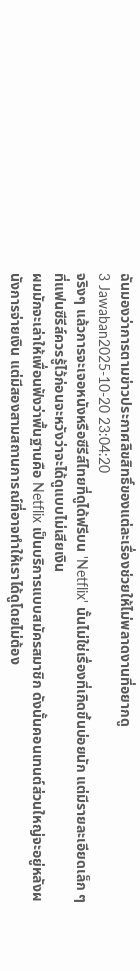ฉันมองว่าการตามข่าวประกาศลิขสิทธิ์ของแต่ละเรื่องช่วยให้ไม่พลาดงานที่อยากดู
3 Jawaban2025-10-20 23:04:20
จริงๆ แล้วการจะเจอหนังหรือซีรีส์ไทยที่ดูได้ฟรีบน 'Netflix' นั้นไม่ใช่เรื่องที่เกิดขึ้นบ่อยนัก แต่มีรายละเอียดเล็ก ๆ ที่แฟนซีรีส์ควรรู้ไว้ก่อนจะหวังว่าจะได้ดูแบบไม่เสียเงิน
ผมมักจะเล่าให้เพื่อนฟังว่าพื้นฐานคือ Netflix เป็นบริการแบบสมัครสมาชิก ดังนั้นคอนเทนต์ส่วนใหญ่จะอยู่หลังผนังการจ่ายเงิน แต่มีสองสามสถานการณ์ที่อาจทำให้เราได้ดูโดยไม่ต้อง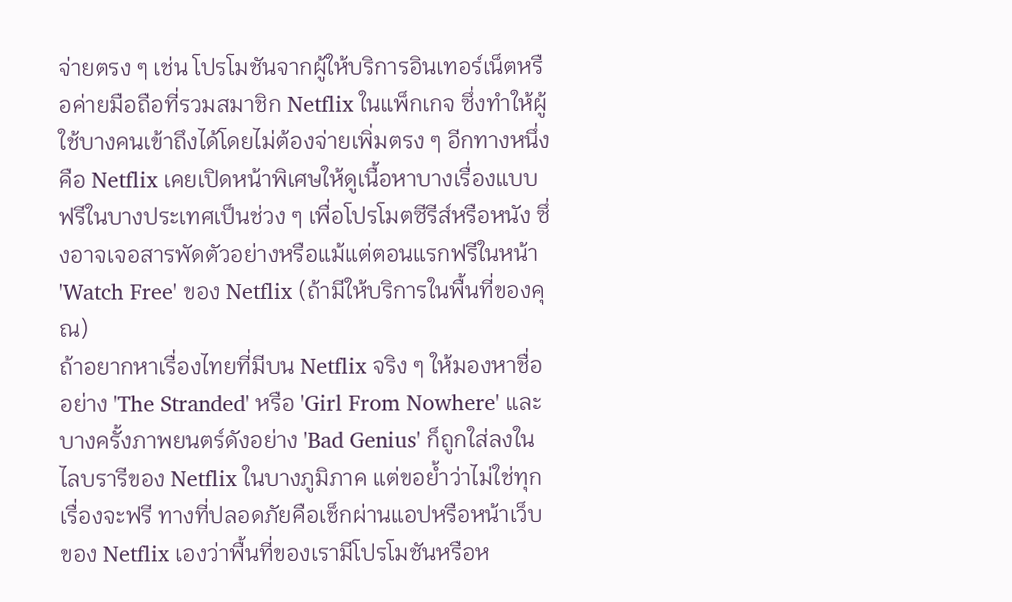จ่ายตรง ๆ เช่น โปรโมชันจากผู้ให้บริการอินเทอร์เน็ตหรือค่ายมือถือที่รวมสมาชิก Netflix ในแพ็กเกจ ซึ่งทำให้ผู้ใช้บางคนเข้าถึงได้โดยไม่ต้องจ่ายเพิ่มตรง ๆ อีกทางหนึ่งคือ Netflix เคยเปิดหน้าพิเศษให้ดูเนื้อหาบางเรื่องแบบฟรีในบางประเทศเป็นช่วง ๆ เพื่อโปรโมตซีรีส์หรือหนัง ซึ่งอาจเจอสารพัดตัวอย่างหรือแม้แต่ตอนแรกฟรีในหน้า 'Watch Free' ของ Netflix (ถ้ามีให้บริการในพื้นที่ของคุณ)
ถ้าอยากหาเรื่องไทยที่มีบน Netflix จริง ๆ ให้มองหาชื่ออย่าง 'The Stranded' หรือ 'Girl From Nowhere' และบางครั้งภาพยนตร์ดังอย่าง 'Bad Genius' ก็ถูกใส่ลงในไลบรารีของ Netflix ในบางภูมิภาค แต่ขอย้ำว่าไม่ใช่ทุกเรื่องจะฟรี ทางที่ปลอดภัยคือเช็กผ่านแอปหรือหน้าเว็บของ Netflix เองว่าพื้นที่ของเรามีโปรโมชันหรือห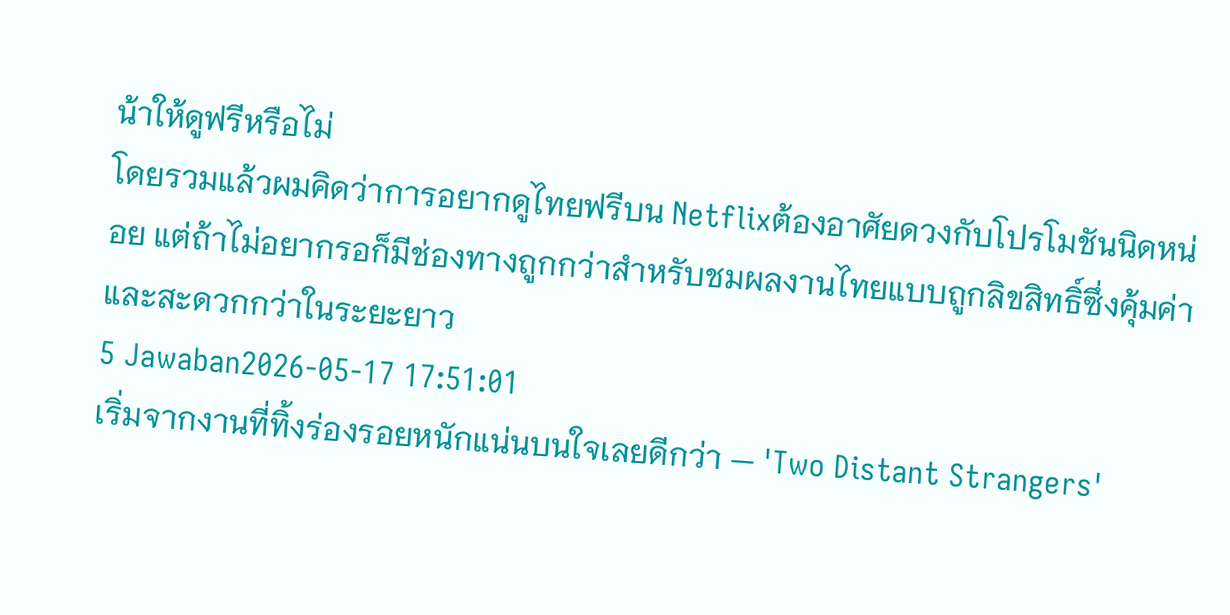น้าให้ดูฟรีหรือไม่
โดยรวมแล้วผมคิดว่าการอยากดูไทยฟรีบน Netflixต้องอาศัยดวงกับโปรโมชันนิดหน่อย แต่ถ้าไม่อยากรอก็มีช่องทางถูกกว่าสำหรับชมผลงานไทยแบบถูกลิขสิทธิ์ซึ่งคุ้มค่าและสะดวกกว่าในระยะยาว
5 Jawaban2026-05-17 17:51:01
เริ่มจากงานที่ทิ้งร่องรอยหนักแน่นบนใจเลยดีกว่า — 'Two Distant Strangers'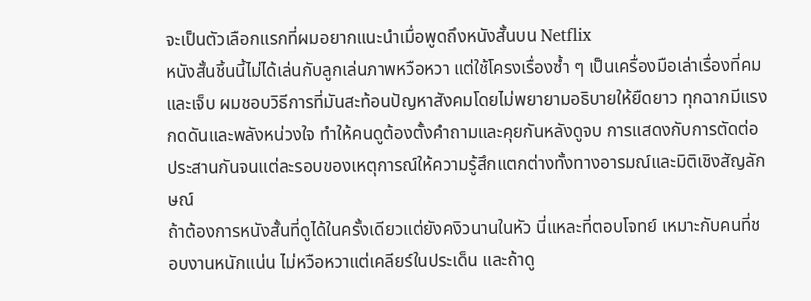จะเป็นตัวเลือกแรกที่ผมอยากแนะนำเมื่อพูดถึงหนังสั้นบน Netflix
หนังสั้นชิ้นนี้ไม่ได้เล่นกับลูกเล่นภาพหวือหวา แต่ใช้โครงเรื่องซ้ำ ๆ เป็นเครื่องมือเล่าเรื่องที่คมและเจ็บ ผมชอบวิธีการที่มันสะท้อนปัญหาสังคมโดยไม่พยายามอธิบายให้ยืดยาว ทุกฉากมีแรงกดดันและพลังหน่วงใจ ทำให้คนดูต้องตั้งคำถามและคุยกันหลังดูจบ การแสดงกับการตัดต่อประสานกันจนแต่ละรอบของเหตุการณ์ให้ความรู้สึกแตกต่างทั้งทางอารมณ์และมิติเชิงสัญลักษณ์
ถ้าต้องการหนังสั้นที่ดูได้ในครั้งเดียวแต่ยังคงิวนานในหัว นี่แหละที่ตอบโจทย์ เหมาะกับคนที่ชอบงานหนักแน่น ไม่หวือหวาแต่เคลียร์ในประเด็น และถ้าดู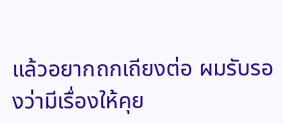แล้วอยากถกเถียงต่อ ผมรับรองว่ามีเรื่องให้คุย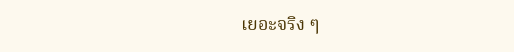เยอะจริง ๆ